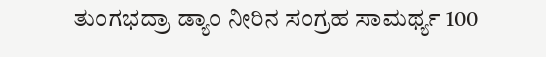ತುಂಗಭದ್ರಾ ಡ್ಯಾಂ ನೀರಿನ ಸಂಗ್ರಹ ಸಾಮರ್ಥ್ಯ 100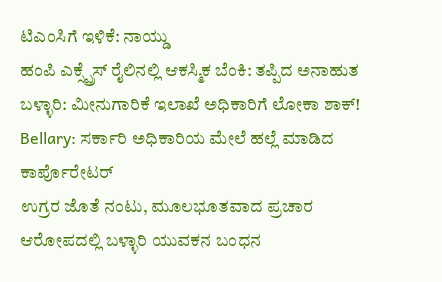ಟಿಎಂಸಿಗೆ ಇಳಿಕೆ: ನಾಯ್ಡು
ಹಂಪಿ ಎಕ್ಸ್ಪ್ರೆಸ್ ರೈಲಿನಲ್ಲಿ ಆಕಸ್ಮಿಕ ಬೆಂಕಿ: ತಪ್ಪಿದ ಅನಾಹುತ
ಬಳ್ಳಾರಿ: ಮೀನುಗಾರಿಕೆ ಇಲಾಖೆ ಅಧಿಕಾರಿಗೆ ಲೋಕಾ ಶಾಕ್!
Bellary: ಸರ್ಕಾರಿ ಅಧಿಕಾರಿಯ ಮೇಲೆ ಹಲ್ಲೆ ಮಾಡಿದ ಕಾರ್ಪೊರೇಟರ್
ಉಗ್ರರ ಜೊತೆ ನಂಟು, ಮೂಲಭೂತವಾದ ಪ್ರಚಾರ ಆರೋಪದಲ್ಲಿ ಬಳ್ಳಾರಿ ಯುವಕನ ಬಂಧನ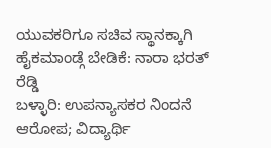ಯುವಕರಿಗೂ ಸಚಿವ ಸ್ಥಾನಕ್ಕಾಗಿ ಹೈಕಮಾಂಡ್ಗೆ ಬೇಡಿಕೆ: ನಾರಾ ಭರತ್ ರೆಡ್ಡಿ
ಬಳ್ಳಾರಿ: ಉಪನ್ಯಾಸಕರ ನಿಂದನೆ ಆರೋಪ; ವಿದ್ಯಾರ್ಥಿ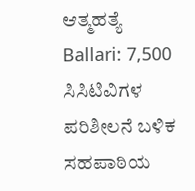ಆತ್ಮಹತ್ಯೆ
Ballari: 7,500 ಸಿಸಿಟಿವಿಗಳ ಪರಿಶೀಲನೆ ಬಳಿಕ ಸಹಪಾಠಿಯ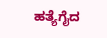ಹತ್ಯೆಗೈದ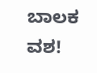ಬಾಲಕ ವಶ!